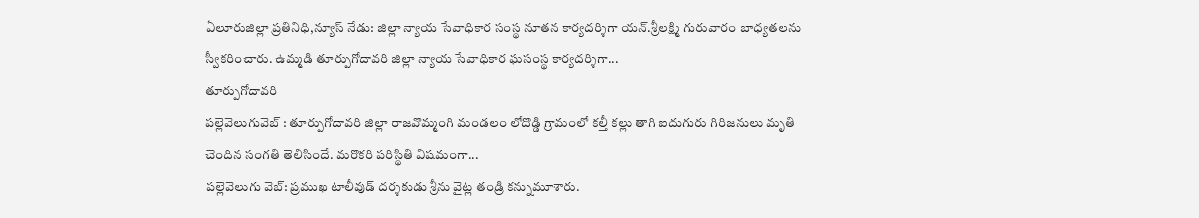ఏలూరుజిల్లా ప్రతినిధి,న్యూస్ నేడు: జిల్లా న్యాయ సేవాధికార సంస్థ నూతన కార్యదర్శిగా యన్.శ్రీలక్ష్మి గురువారం బాధ్యతలను స్వీకరించారు. ఉమ్మడి తూర్పుగోదావరి జిల్లా న్యాయ సేవాధికార ఘసంస్థ కార్యదర్శిగా...
తూర్పుగోదావరి
పల్లెవెలుగువెబ్ : తూర్పుగోదావరి జిల్లా రాజవొమ్మంగి మండలం లోదొడ్డి గ్రామంలో కల్తీ కల్లు తాగి ఐదుగురు గిరిజనులు మృతి చెందిన సంగతి తెలిసిందే. మరొకరి పరిస్థితి విషమంగా...
పల్లెవెలుగు వెబ్: ప్రముఖ టాలీవుడ్ దర్శకుడు శ్రీను వైట్ల తండ్రి కన్నుమూశారు.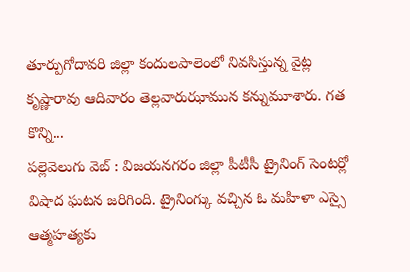తూర్పుగోదావరి జిల్లా కందులపాలెంలో నివసిస్తున్న వైట్ల కృష్ణారావు ఆదివారం తెల్లవారుఝామున కన్నుమూశారు. గత కొన్ని...
పల్లెవెలుగు వెబ్ : విజయనగరం జిల్లా పీటీసీ ట్రైనింగ్ సెంటర్లో విషాద ఘటన జరిగింది. ట్రైనింగ్కు వచ్చిన ఓ మహిళా ఎస్సై ఆత్మహత్యకు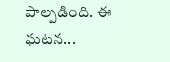పాల్పడింది. ఈ ఘటన...